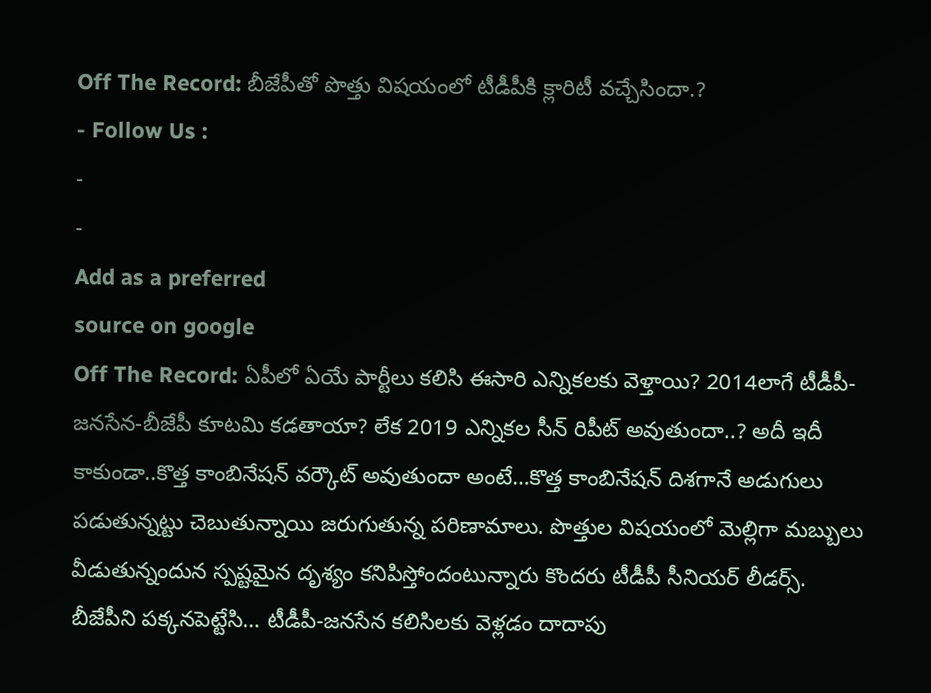Off The Record: బీజేపీతో పొత్తు విషయంలో టీడీపీకి క్లారిటీ వచ్చేసిందా.?
- Follow Us :
-
-
Add as a preferred
source on google
Off The Record: ఏపీలో ఏయే పార్టీలు కలిసి ఈసారి ఎన్నికలకు వెళ్తాయి? 2014లాగే టీడీపీ-జనసేన-బీజేపీ కూటమి కడతాయా? లేక 2019 ఎన్నికల సీన్ రిపీట్ అవుతుందా..? అదీ ఇదీ కాకుండా..కొత్త కాంబినేషన్ వర్కౌట్ అవుతుందా అంటే…కొత్త కాంబినేషన్ దిశగానే అడుగులు పడుతున్నట్టు చెబుతున్నాయి జరుగుతున్న పరిణామాలు. పొత్తుల విషయంలో మెల్లిగా మబ్బులు వీడుతున్నందున స్పష్టమైన దృశ్యం కనిపిస్తోందంటున్నారు కొందరు టీడీపీ సీనియర్ లీడర్స్. బీజేపీని పక్కనపెట్టేసి… టీడీపీ-జనసేన కలిసిలకు వెళ్లడం దాదాపు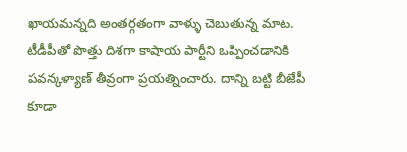ఖాయమన్నది అంతర్గతంగా వాళ్ళు చెబుతున్న మాట. టీడీపీతో పొత్తు దిశగా కాషాయ పార్టీని ఒప్పించడానికి పవన్కళ్యాణ్ తీవ్రంగా ప్రయత్నించారు. దాన్ని బట్టి బీజేపీ కూడా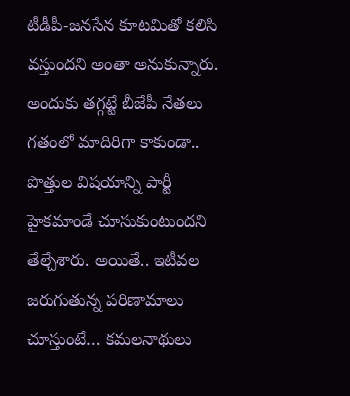టీడీపీ-జనసేన కూటమితో కలిసి వస్తుందని అంతా అనుకున్నారు. అందుకు తగ్గట్టే బీజేపీ నేతలు గతంలో మాదిరిగా కాకుండా.. పొత్తుల విషయాన్ని పార్టీ హైకమాండే చూసుకుంటుందని తేల్చేశారు. అయితే.. ఇటీవల జరుగుతున్న పరిణామాలు చూస్తుంటే… కమలనాథులు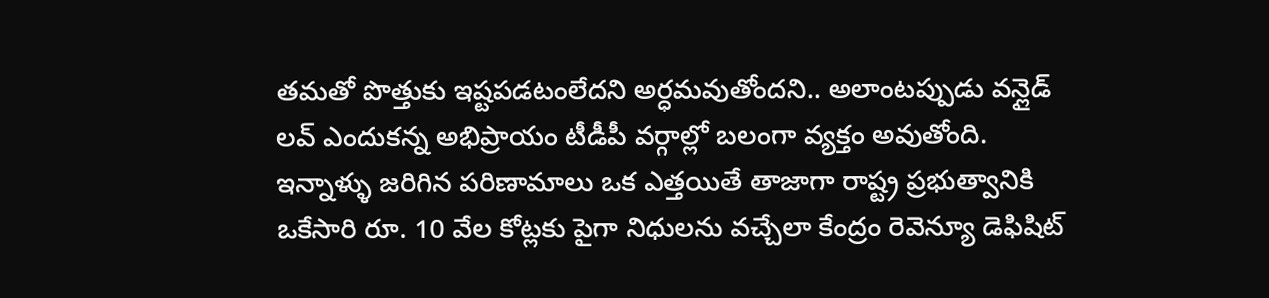తమతో పొత్తుకు ఇష్టపడటంలేదని అర్ధమవుతోందని.. అలాంటప్పుడు వన్లైడ్ లవ్ ఎందుకన్న అభిప్రాయం టీడీపీ వర్గాల్లో బలంగా వ్యక్తం అవుతోంది.
ఇన్నాళ్ళు జరిగిన పరిణామాలు ఒక ఎత్తయితే తాజాగా రాష్ట్ర ప్రభుత్వానికి ఒకేసారి రూ. 10 వేల కోట్లకు పైగా నిధులను వచ్చేలా కేంద్రం రెవెన్యూ డెఫిషిట్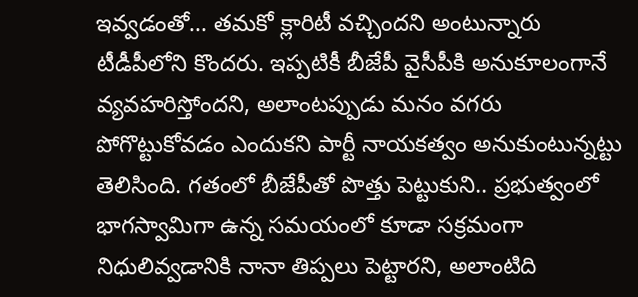ఇవ్వడంతో… తమకో క్లారిటీ వచ్చిందని అంటున్నారు టీడీపీలోని కొందరు. ఇప్పటికీ బీజేపీ వైసీపీకి అనుకూలంగానే వ్యవహరిస్తోందని, అలాంటప్పుడు మనం వగరు పోగొట్టుకోవడం ఎందుకని పార్టీ నాయకత్వం అనుకుంటున్నట్టు తెలిసింది. గతంలో బీజేపీతో పొత్తు పెట్టుకుని.. ప్రభుత్వంలో భాగస్వామిగా ఉన్న సమయంలో కూడా సక్రమంగా నిధులివ్వడానికి నానా తిప్పలు పెట్టారని, అలాంటిది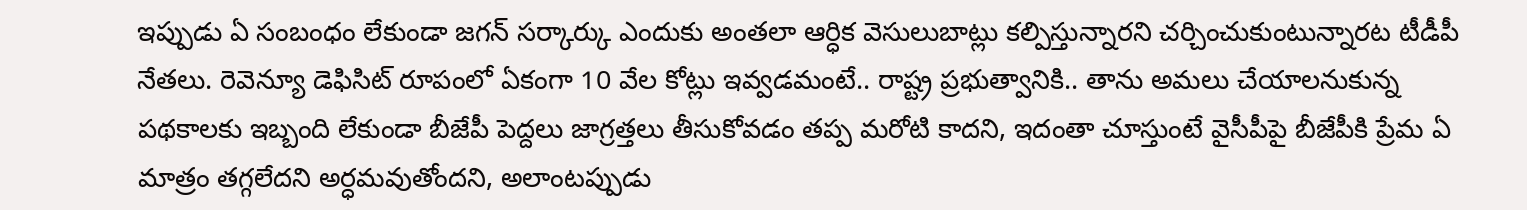ఇప్పుడు ఏ సంబంధం లేకుండా జగన్ సర్కార్కు ఎందుకు అంతలా ఆర్ధిక వెసులుబాట్లు కల్పిస్తున్నారని చర్చించుకుంటున్నారట టీడీపీ నేతలు. రెవెన్యూ డెఫిసిట్ రూపంలో ఏకంగా 10 వేల కోట్లు ఇవ్వడమంటే.. రాష్ట్ర ప్రభుత్వానికి.. తాను అమలు చేయాలనుకున్న పథకాలకు ఇబ్బంది లేకుండా బీజేపీ పెద్దలు జాగ్రత్తలు తీసుకోవడం తప్ప మరోటి కాదని, ఇదంతా చూస్తుంటే వైసీపీపై బీజేపీకి ప్రేమ ఏ మాత్రం తగ్గలేదని అర్ధమవుతోందని, అలాంటప్పుడు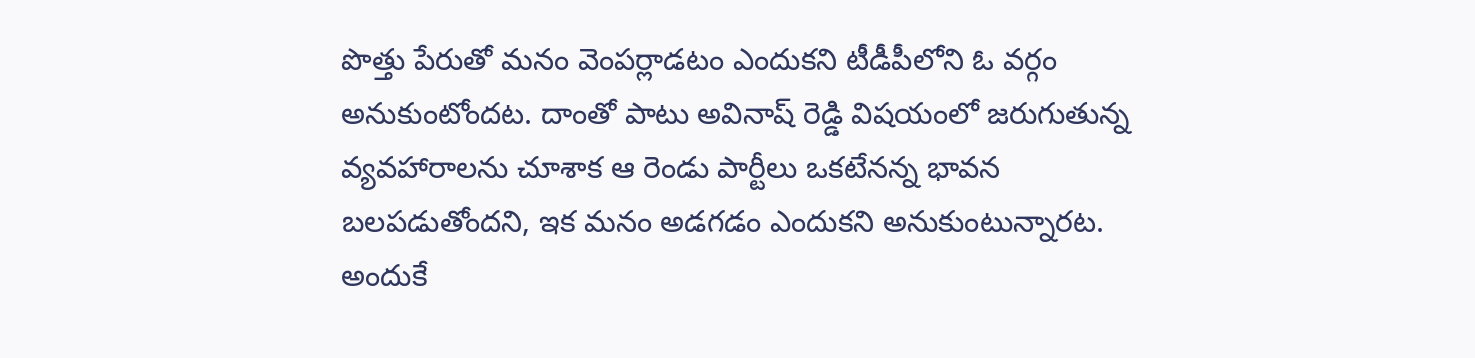పొత్తు పేరుతో మనం వెంపర్లాడటం ఎందుకని టీడీపీలోని ఓ వర్గం అనుకుంటోందట. దాంతో పాటు అవినాష్ రెడ్డి విషయంలో జరుగుతున్న వ్యవహారాలను చూశాక ఆ రెండు పార్టీలు ఒకటేనన్న భావన బలపడుతోందని, ఇక మనం అడగడం ఎందుకని అనుకుంటున్నారట. అందుకే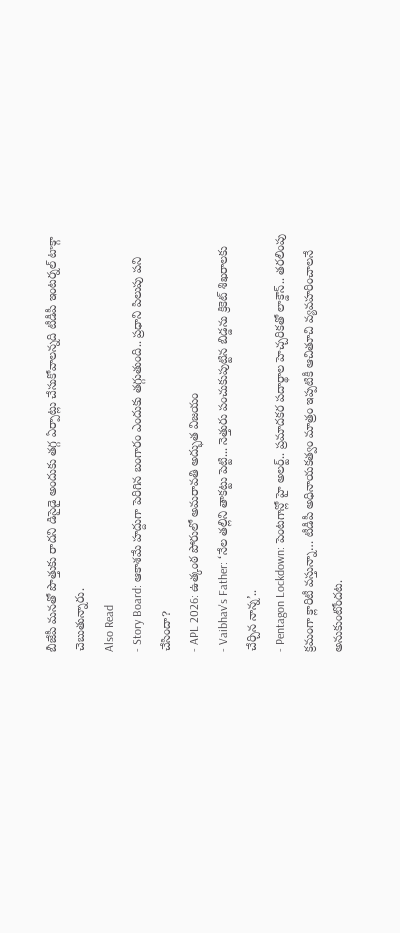బీజేపీ మనతో పొత్తుకు రాదని డిసైడై అందుకు తగ్గ ఏర్పాట్లు చేసుకోవాలన్నది టీడీపీ ఇంటర్నల్ టాక్గా చెబుతున్నారు.
Also Read
- Story Board: ఆకాశమే హద్దుగా పెరిగిన బంగారం ఎందుకు తగ్గుతుంది.. ప్రధాని పిలుపు పని చేసిందా?
- APL 2026: ఉత్కంఠ పోరులో అమరావతి అద్భుత విజయం
- Vaibhav's Father: ‘నేల తల్లిని తాకట్టు పెట్టి... నెత్తురు పంచుకుపుట్టిన బిడ్డను క్రికెట్ శిఖరాలకు చేర్చిన నాన్న’..
- Pentagon Lockdown: పెంటగాన్లో హై అలర్ట్.. ప్రమాదకర పదార్థాల హెచ్చరికతో లాక్డౌన్.. తరలింపు
క్రమంగా క్లారిటీ వస్తున్నా… టీడీపీ అధినాయకత్వం మాత్రం ఇప్పటికీ ఆచితూచి వ్యవహరించాలనే అనుకుంటోందట.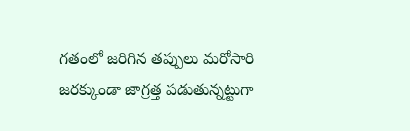గతంలో జరిగిన తప్పులు మరోసారి జరక్కుండా జాగ్రత్త పడుతున్నట్టుగా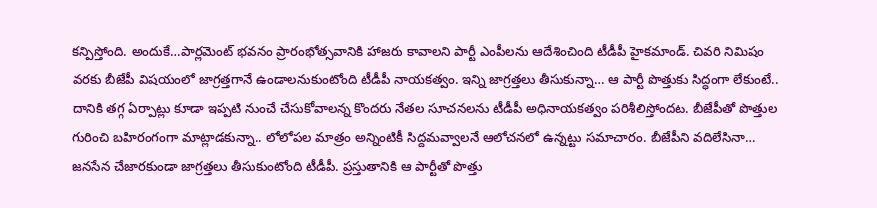కన్పిస్తోంది. అందుకే…పార్లమెంట్ భవనం ప్రారంభోత్సవానికి హాజరు కావాలని పార్టీ ఎంపీలను ఆదేశించింది టీడీపీ హైకమాండ్. చివరి నిమిషం వరకు బీజేపీ విషయంలో జాగ్రత్తగానే ఉండాలనుకుంటోంది టీడీపీ నాయకత్వం. ఇన్ని జాగ్రత్తలు తీసుకున్నా… ఆ పార్టీ పొత్తుకు సిద్ధంగా లేకుంటే.. దానికి తగ్గ ఏర్పాట్లు కూడా ఇప్పటి నుంచే చేసుకోవాలన్న కొందరు నేతల సూచనలను టీడీపీ అధినాయకత్వం పరిశీలిస్తోందట. బీజేపీతో పొత్తుల గురించి బహిరంగంగా మాట్లాడకున్నా.. లోలోపల మాత్రం అన్నింటికీ సిద్దమవ్వాలనే ఆలోచనలో ఉన్నట్టు సమాచారం. బీజేపీని వదిలేసినా… జనసేన చేజారకుండా జాగ్రత్తలు తీసుకుంటోంది టీడీపీ. ప్రస్తుతానికి ఆ పార్టీతో పొత్తు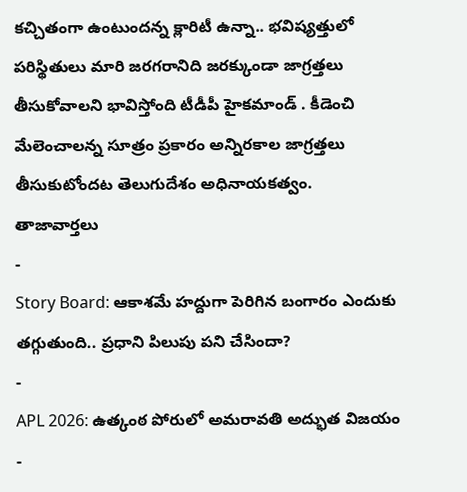కచ్చితంగా ఉంటుందన్న క్లారిటీ ఉన్నా.. భవిష్యత్తులో పరిస్థితులు మారి జరగరానిది జరక్కుండా జాగ్రత్తలు తీసుకోవాలని భావిస్తోంది టీడీపీ హైకమాండ్ . కీడెంచి మేలెంచాలన్న సూత్రం ప్రకారం అన్నిరకాల జాగ్రత్తలు తీసుకుటోందట తెలుగుదేశం అధినాయకత్వం.
తాజావార్తలు
-
Story Board: ఆకాశమే హద్దుగా పెరిగిన బంగారం ఎందుకు తగ్గుతుంది.. ప్రధాని పిలుపు పని చేసిందా?
-
APL 2026: ఉత్కంఠ పోరులో అమరావతి అద్భుత విజయం
-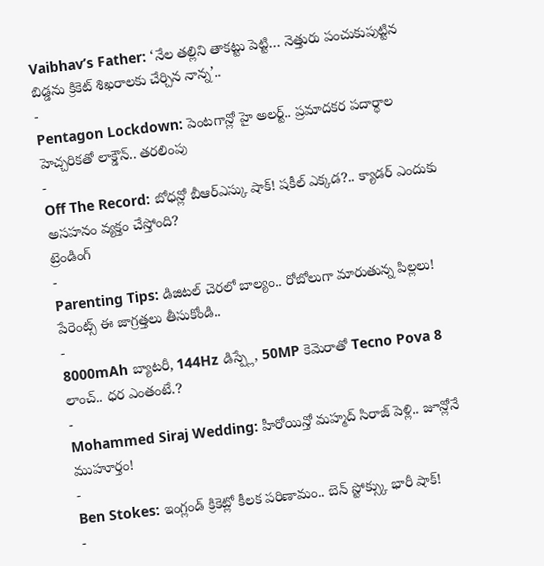Vaibhav’s Father: ‘నేల తల్లిని తాకట్టు పెట్టి… నెత్తురు పంచుకుపుట్టిన బిడ్డను క్రికెట్ శిఖరాలకు చేర్చిన నాన్న’..
-
Pentagon Lockdown: పెంటగాన్లో హై అలర్ట్.. ప్రమాదకర పదార్థాల హెచ్చరికతో లాక్డౌన్.. తరలింపు
-
Off The Record: బోధన్లో బీఆర్ఎస్కు షాక్! షకీల్ ఎక్కడ?.. క్యాడర్ ఎందుకు అసహనం వ్యక్తం చేస్తోంది?
ట్రెండింగ్
-
Parenting Tips: డిజిటల్ చెరలో బాల్యం.. రోబోలుగా మారుతున్న పిల్లలు! పేరెంట్స్ ఈ జాగ్రత్తలు తీసుకోండి..
-
8000mAh బ్యాటరీ, 144Hz డిస్ప్లే, 50MP కెమెరాతో Tecno Pova 8 లాంచ్.. ధర ఎంతంటే.?
-
Mohammed Siraj Wedding: హీరోయిన్తో మహ్మద్ సిరాజ్ పెళ్లి.. జూన్లోనే ముహూర్తం!
-
Ben Stokes: ఇంగ్లండ్ క్రికెట్లో కీలక పరిణామం.. బెన్ స్టోక్స్కు భారీ షాక్!
-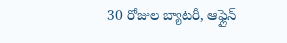30 రోజుల బ్యాటరీ, ఆఫ్లైన్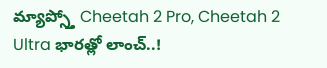మ్యాప్స్తో Cheetah 2 Pro, Cheetah 2 Ultra భారత్లో లాంచ్..!